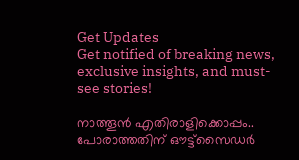Get Updates
Get notified of breaking news, exclusive insights, and must-see stories!

നാത്തൂന്‍ എതിരാളിക്കൊപ്പം.. പോരാത്തതിന് ഔട്ട്‌സൈഡര്‍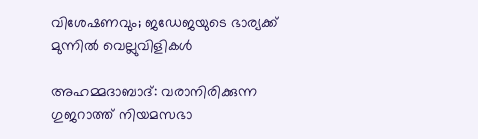വിശേഷണവും; ജഡേജയുടെ ഭാര്യക്ക് മുന്നില്‍ വെല്ലുവിളികള്‍

അഹമ്മദാബാദ്: വരാനിരിക്കുന്ന ഗുജറാത്ത് നിയമസഭാ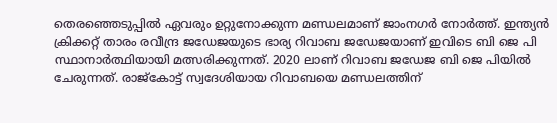തെരഞ്ഞെടുപ്പില്‍ ഏവരും ഉറ്റുനോക്കുന്ന മണ്ഡലമാണ് ജാംനഗര്‍ നോര്‍ത്ത്. ഇന്ത്യന്‍ ക്രിക്കറ്റ് താരം രവീന്ദ്ര ജഡേജയുടെ ഭാര്യ റിവാബ ജഡേജയാണ് ഇവിടെ ബി ജെ പി സ്ഥാനാര്‍ത്ഥിയായി മത്സരിക്കുന്നത്. 2020 ലാണ് റിവാബ ജഡേജ ബി ജെ പിയില്‍ ചേരുന്നത്. രാജ്‌കോട്ട് സ്വദേശിയായ റിവാബയെ മണ്ഡലത്തിന്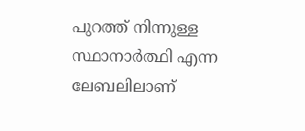പുറത്ത് നിന്നുള്ള സ്ഥാനാര്‍ത്ഥി എന്ന ലേബലിലാണ്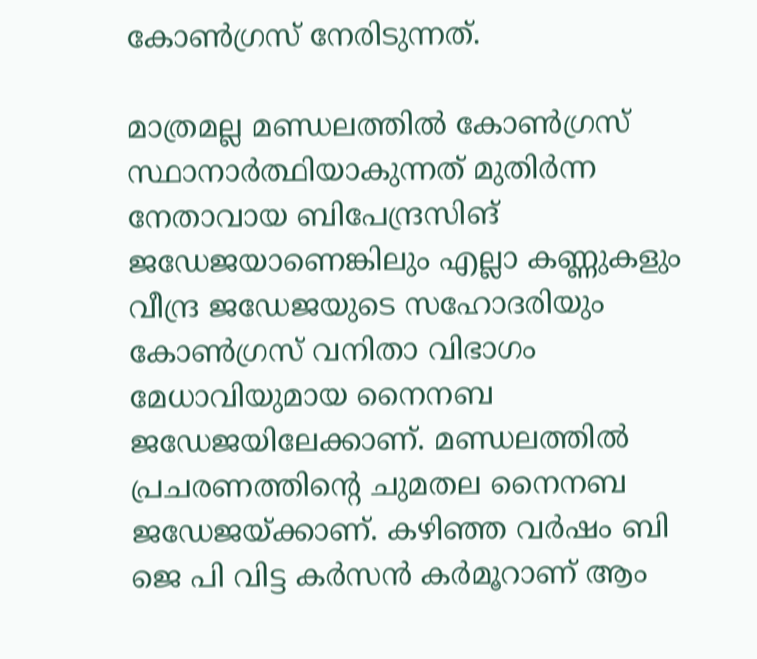കോണ്‍ഗ്രസ് നേരിടുന്നത്.

മാത്രമല്ല മണ്ഡലത്തില്‍ കോണ്‍ഗ്രസ് സ്ഥാനാര്‍ത്ഥിയാകുന്നത് മുതിര്‍ന്ന നേതാവായ ബിപേന്ദ്രസിങ് ജഡേജയാണെങ്കിലും എല്ലാ കണ്ണുകളും വീന്ദ്ര ജഡേജയുടെ സഹോദരിയും കോണ്‍ഗ്രസ് വനിതാ വിഭാഗം മേധാവിയുമായ നൈനബ ജഡേജയിലേക്കാണ്. മണ്ഡലത്തില്‍ പ്രചരണത്തിന്റെ ചുമതല നൈനബ ജഡേജയ്ക്കാണ്. കഴിഞ്ഞ വര്‍ഷം ബി ജെ പി വിട്ട കര്‍സന്‍ കര്‍മൂറാണ് ആം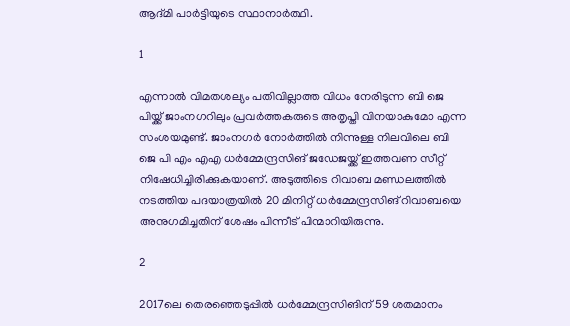ആദ്മി പാര്‍ട്ടിയുടെ സ്ഥാനാര്‍ത്ഥി.

1

എന്നാല്‍ വിമതശല്യം പതിവില്ലാത്ത വിധം നേരിടുന്ന ബി ജെ പിയ്ക്ക് ജാംനഗറിലും പ്രവര്‍ത്തകരുടെ അതൃപ്തി വിനയാകുമോ എന്ന സംശയമുണ്ട്. ജാംനഗര്‍ നോര്‍ത്തില്‍ നിന്നുള്ള നിലവിലെ ബി ജെ പി എം എഎ ധര്‍മ്മേന്ദ്രസിങ് ജഡേജയ്ക്ക് ഇത്തവണ സീറ്റ് നിഷേധിച്ചിരിക്കുകയാണ്. അടുത്തിടെ റിവാബ മണ്ഡലത്തില്‍ നടത്തിയ പദയാത്രയില്‍ 20 മിനിറ്റ് ധര്‍മ്മേന്ദ്രസിങ് റിവാബയെ അനുഗമിച്ചതിന് ശേഷം പിന്നീട് പിന്മാറിയിരുന്നു.

2

2017ലെ തെരഞ്ഞെടുപ്പില്‍ ധര്‍മ്മേന്ദ്രസിങിന് 59 ശതമാനം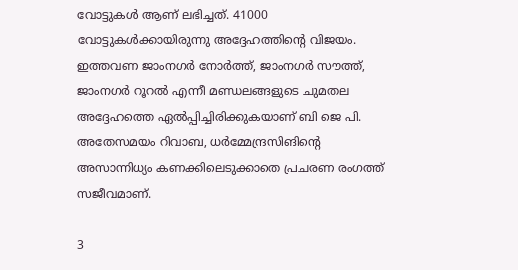വോട്ടുകള്‍ ആണ് ലഭിച്ചത്. 41000 വോട്ടുകള്‍ക്കായിരുന്നു അദ്ദേഹത്തിന്റെ വിജയം. ഇത്തവണ ജാംനഗര്‍ നോര്‍ത്ത്, ജാംനഗര്‍ സൗത്ത്, ജാംനഗര്‍ റൂറല്‍ എന്നീ മണ്ഡലങ്ങളുടെ ചുമതല അദ്ദേഹത്തെ ഏല്‍പ്പിച്ചിരിക്കുകയാണ് ബി ജെ പി. അതേസമയം റിവാബ, ധര്‍മ്മേന്ദ്രസിങിന്റെ അസാന്നിധ്യം കണക്കിലെടുക്കാതെ പ്രചരണ രംഗത്ത് സജീവമാണ്.

3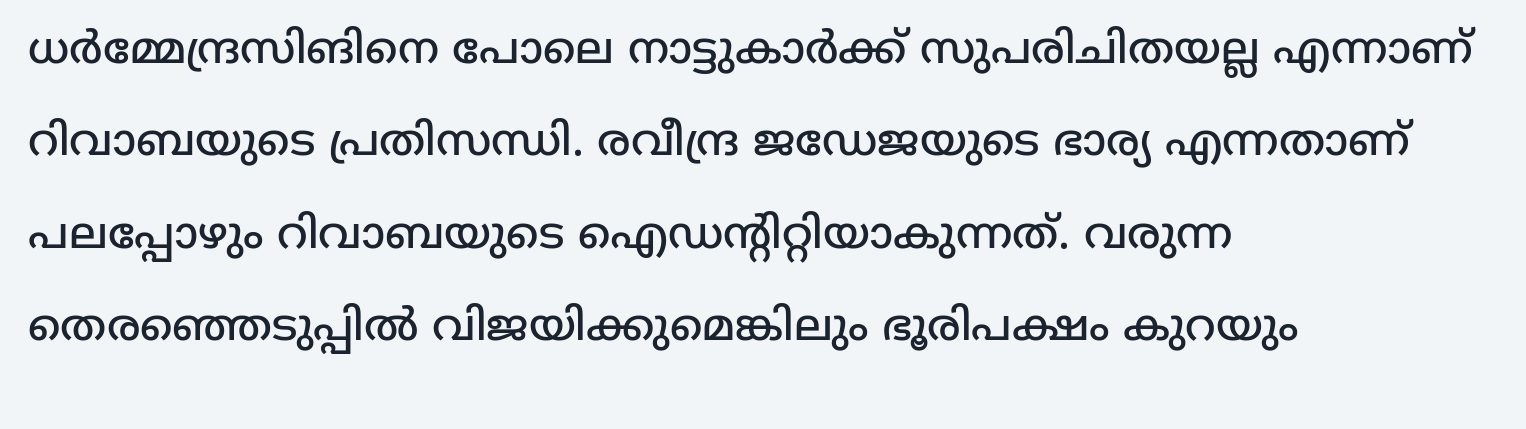ധര്‍മ്മേന്ദ്രസിങിനെ പോലെ നാട്ടുകാര്‍ക്ക് സുപരിചിതയല്ല എന്നാണ് റിവാബയുടെ പ്രതിസന്ധി. രവീന്ദ്ര ജഡേജയുടെ ഭാര്യ എന്നതാണ് പലപ്പോഴും റിവാബയുടെ ഐഡന്റിറ്റിയാകുന്നത്. വരുന്ന തെരഞ്ഞെടുപ്പില്‍ വിജയിക്കുമെങ്കിലും ഭൂരിപക്ഷം കുറയും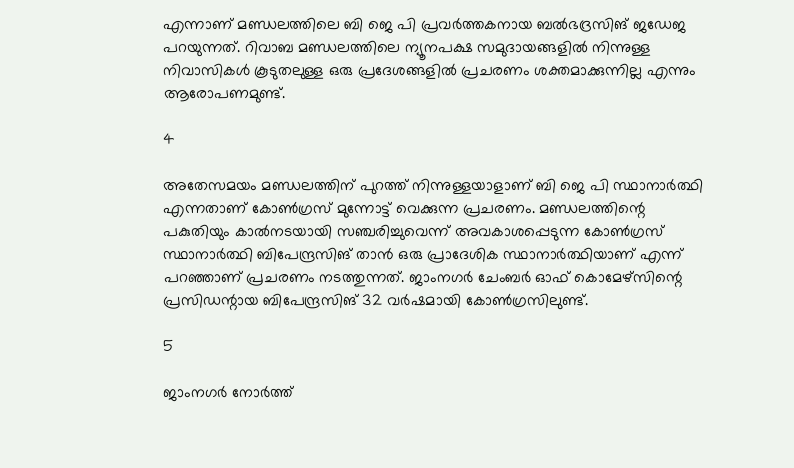എന്നാണ് മണ്ഡലത്തിലെ ബി ജെ പി പ്രവര്‍ത്തകനായ ബല്‍ഭദ്രസിങ് ജഡേജ പറയുന്നത്. റിവാബ മണ്ഡലത്തിലെ ന്യൂനപക്ഷ സമുദായങ്ങളില്‍ നിന്നുള്ള നിവാസികള്‍ കൂടുതലുള്ള ഒരു പ്രദേശങ്ങളില്‍ പ്രചരണം ശക്തമാക്കുന്നില്ല എന്നും ആരോപണമുണ്ട്.

4

അതേസമയം മണ്ഡലത്തിന് പുറത്ത് നിന്നുള്ളയാളാണ് ബി ജെ പി സ്ഥാനാര്‍ത്ഥി എന്നതാണ് കോണ്‍ഗ്രസ് മുന്നോട്ട് വെക്കുന്ന പ്രചരണം. മണ്ഡലത്തിന്റെ പകുതിയും കാല്‍നടയായി സഞ്ചരിച്ചുവെന്ന് അവകാശപ്പെടുന്ന കോണ്‍ഗ്രസ് സ്ഥാനാര്‍ത്ഥി ബിപേന്ദ്രസിങ് താന്‍ ഒരു പ്രാദേശിക സ്ഥാനാര്‍ത്ഥിയാണ് എന്ന് പറഞ്ഞാണ് പ്രചരണം നടത്തുന്നത്. ജാംനഗര്‍ ചേംബര്‍ ഓഫ് കൊമേഴ്സിന്റെ പ്രസിഡന്റായ ബിപേന്ദ്രസിങ് 32 വര്‍ഷമായി കോണ്‍ഗ്രസിലുണ്ട്.

5

ജാംനഗര്‍ നോര്‍ത്ത്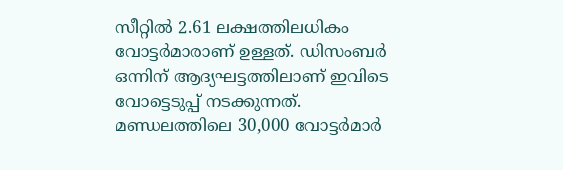സീറ്റില്‍ 2.61 ലക്ഷത്തിലധികം വോട്ടര്‍മാരാണ് ഉള്ളത്. ഡിസംബര്‍ ഒന്നിന് ആദ്യഘട്ടത്തിലാണ് ഇവിടെ വോട്ടെടുപ്പ് നടക്കുന്നത്. മണ്ഡലത്തിലെ 30,000 വോട്ടര്‍മാര്‍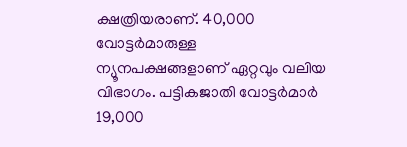ക്ഷത്രിയരാണ്. 40,000 വോട്ടര്‍മാരുള്ള ന്യൂനപക്ഷങ്ങളാണ് ഏറ്റവും വലിയ വിഭാഗം. പട്ടികജാതി വോട്ടര്‍മാര്‍ 19,000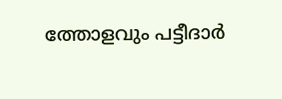ത്തോളവും പട്ടീദാര്‍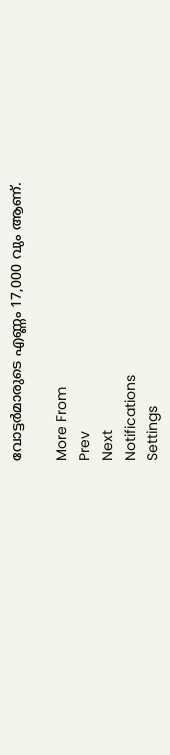വോട്ടര്‍മാരുടെ എണ്ണം 17,000 വും ആണ്.

More From
Prev
Next
Notifications
Settings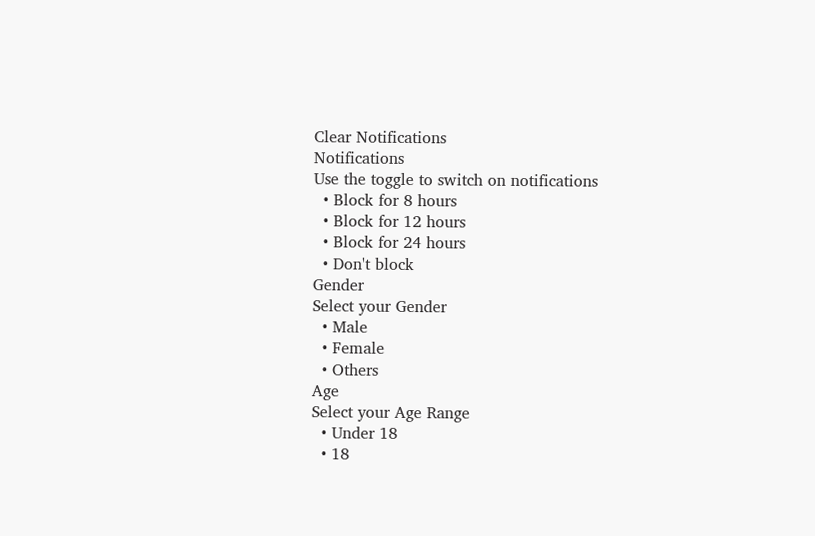Clear Notifications
Notifications
Use the toggle to switch on notifications
  • Block for 8 hours
  • Block for 12 hours
  • Block for 24 hours
  • Don't block
Gender
Select your Gender
  • Male
  • Female
  • Others
Age
Select your Age Range
  • Under 18
  • 18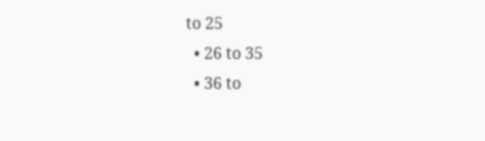to 25
  • 26 to 35
  • 36 to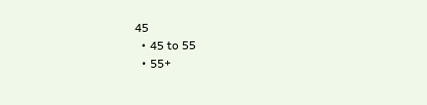45
  • 45 to 55
  • 55+